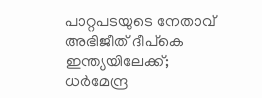പാറ്റപടയുടെ നേതാവ് അഭിജീത് ദീപ്‌കെ ഇന്ത്യയിലേക്ക്; ധര്‍മേന്ദ്ര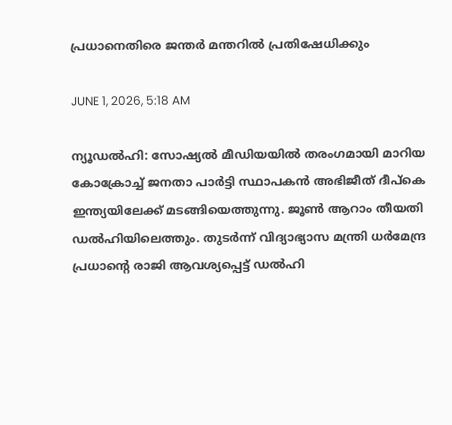പ്രധാനെതിരെ ജന്തര്‍ മന്തറില്‍ പ്രതിഷേധിക്കും

JUNE 1, 2026, 5:18 AM

ന്യൂഡല്‍ഹി: സോഷ്യല്‍ മീഡിയയില്‍ തരംഗമായി മാറിയ കോക്രോച്ച് ജനതാ പാര്‍ട്ടി സ്ഥാപകന്‍ അഭിജീത് ദീപ്‌കെ ഇന്ത്യയിലേക്ക് മടങ്ങിയെത്തുന്നു. ജൂണ്‍ ആറാം തീയതി ഡല്‍ഹിയിലെത്തും. തുടര്‍ന്ന് വിദ്യാഭ്യാസ മന്ത്രി ധര്‍മേന്ദ്ര പ്രധാന്റെ രാജി ആവശ്യപ്പെട്ട് ഡല്‍ഹി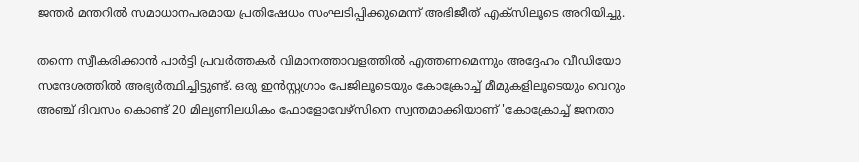ജന്തര്‍ മന്തറില്‍ സമാധാനപരമായ പ്രതിഷേധം സംഘടിപ്പിക്കുമെന്ന് അഭിജീത് എക്‌സിലൂടെ അറിയിച്ചു.

തന്നെ സ്വീകരിക്കാന്‍ പാര്‍ട്ടി പ്രവര്‍ത്തകര്‍ വിമാനത്താവളത്തില്‍ എത്തണമെന്നും അദ്ദേഹം വീഡിയോ സന്ദേശത്തില്‍ അഭ്യര്‍ത്ഥിച്ചിട്ടുണ്ട്. ഒരു ഇന്‍സ്റ്റഗ്രാം പേജിലൂടെയും കോക്രോച്ച് മീമുകളിലൂടെയും വെറും അഞ്ച് ദിവസം കൊണ്ട് 20 മില്യണിലധികം ഫോളോവേഴ്സിനെ സ്വന്തമാക്കിയാണ് 'കോക്രോച്ച് ജനതാ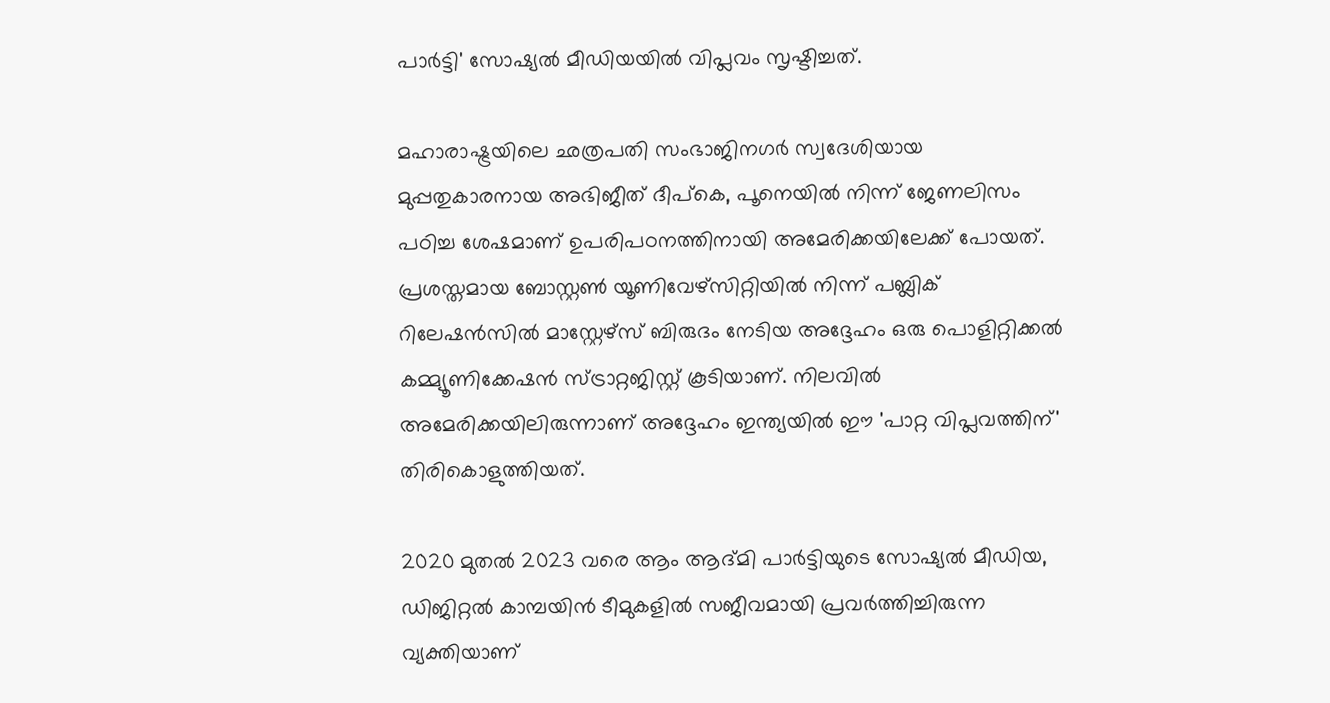പാര്‍ട്ടി' സോഷ്യല്‍ മീഡിയയില്‍ വിപ്ലവം സൃഷ്ടിച്ചത്.

മഹാരാഷ്ട്രയിലെ ഛത്രപതി സംഭാജിനഗര്‍ സ്വദേശിയായ മുപ്പതുകാരനായ അഭിജീത് ദീപ്‌കെ, പൂനെയില്‍ നിന്ന് ജേണലിസം പഠിച്ച ശേഷമാണ് ഉപരിപഠനത്തിനായി അമേരിക്കയിലേക്ക് പോയത്. പ്രശസ്തമായ ബോസ്റ്റണ്‍ യൂണിവേഴ്‌സിറ്റിയില്‍ നിന്ന് പബ്ലിക് റിലേഷന്‍സില്‍ മാസ്റ്റേഴ്‌സ് ബിരുദം നേടിയ അദ്ദേഹം ഒരു പൊളിറ്റിക്കല്‍ കമ്മ്യൂണിക്കേഷന്‍ സ്ട്രാറ്റജിസ്റ്റ് കൂടിയാണ്. നിലവില്‍ അമേരിക്കയിലിരുന്നാണ് അദ്ദേഹം ഇന്ത്യയില്‍ ഈ 'പാറ്റ വിപ്ലവത്തിന്' തിരികൊളുത്തിയത്.

2020 മുതല്‍ 2023 വരെ ആം ആദ്മി പാര്‍ട്ടിയുടെ സോഷ്യല്‍ മീഡിയ, ഡിജിറ്റല്‍ കാമ്പയിന്‍ ടീമുകളില്‍ സജീവമായി പ്രവര്‍ത്തിച്ചിരുന്ന വ്യക്തിയാണ്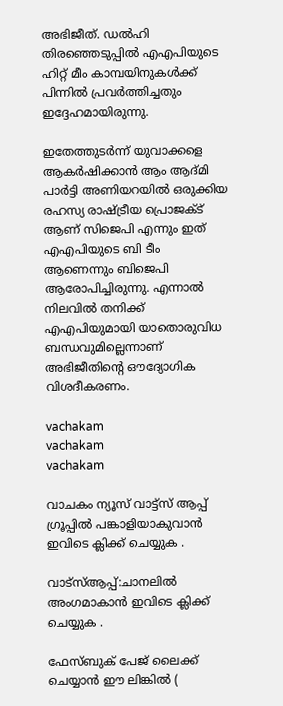അഭിജീത്. ഡല്‍ഹി തിരഞ്ഞെടുപ്പില്‍ എഎപിയുടെ ഹിറ്റ് മീം കാമ്പയിനുകള്‍ക്ക് പിന്നില്‍ പ്രവര്‍ത്തിച്ചതും ഇദ്ദേഹമായിരുന്നു.

ഇതേത്തുടര്‍ന്ന് യുവാക്കളെ ആകര്‍ഷിക്കാന്‍ ആം ആദ്മി പാര്‍ട്ടി അണിയറയില്‍ ഒരുക്കിയ രഹസ്യ രാഷ്ട്രീയ പ്രൊജക്ട് ആണ് സിജെപി എന്നും ഇത് എഎപിയുടെ ബി ടീം ആണെന്നും ബിജെപി ആരോപിച്ചിരുന്നു. എന്നാല്‍ നിലവില്‍ തനിക്ക് എഎപിയുമായി യാതൊരുവിധ ബന്ധവുമില്ലെന്നാണ് അഭിജീതിന്റെ ഔദ്യോഗിക വിശദീകരണം.

vachakam
vachakam
vachakam

വാചകം ന്യൂസ് വാട്ട്സ് ആപ്പ് ഗ്രൂപ്പിൽ പങ്കാളിയാകുവാൻ ഇവിടെ ക്ലിക്ക് ചെയ്യുക .

വാട്സ്ആപ്പ്:ചാനലിൽ അംഗമാകാൻ ഇവിടെ ക്ലിക്ക് ചെയ്യുക .

ഫേസ്ബുക് പേജ് ലൈക്ക് ചെയ്യാൻ ഈ ലിങ്കിൽ (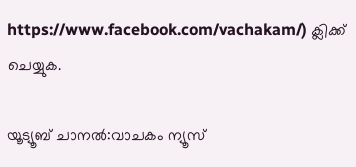https://www.facebook.com/vachakam/) ക്ലിക്ക് ചെയ്യുക.

യൂട്യൂബ് ചാനൽ:വാചകം ന്യൂസ്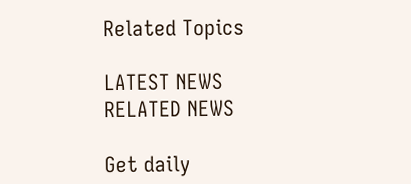Related Topics

LATEST NEWS
RELATED NEWS

Get daily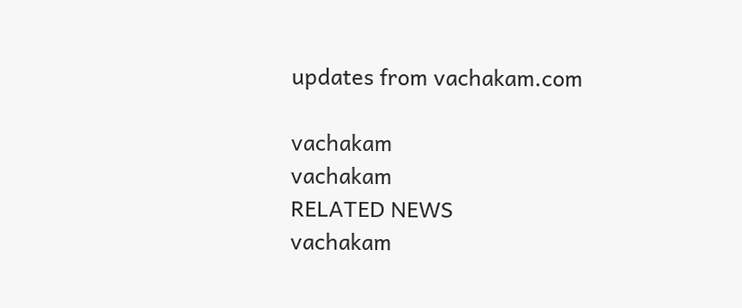updates from vachakam.com

vachakam
vachakam
RELATED NEWS
vachakam